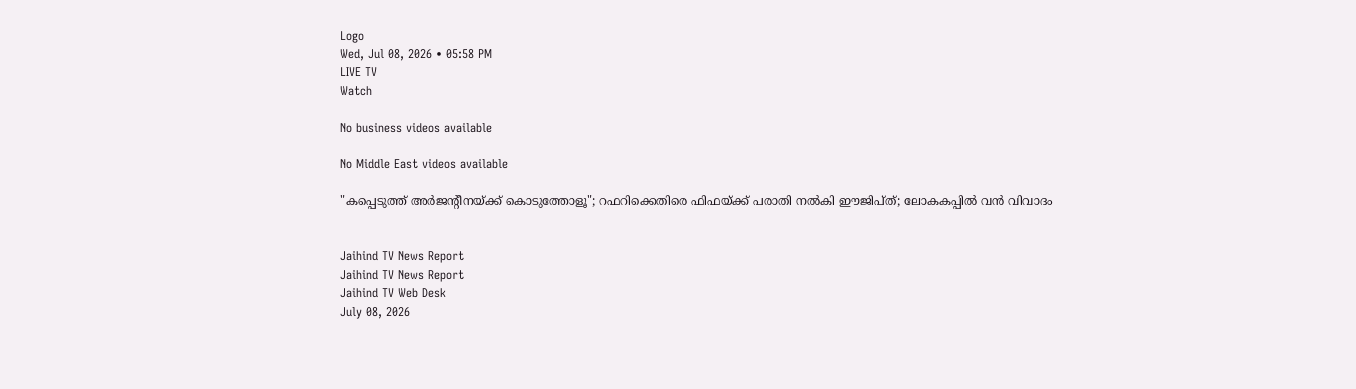Logo
Wed, Jul 08, 2026 • 05:58 PM
LIVE TV
Watch

No business videos available

No Middle East videos available

"കപ്പെടുത്ത് അർജന്റീനയ്ക്ക് കൊടുത്തോളൂ"; റഫറിക്കെതിരെ ഫിഫയ്ക്ക് പരാതി നൽകി ഈജിപ്ത്; ലോകകപ്പിൽ വൻ വിവാദം


Jaihind TV News Report
Jaihind TV News Report
Jaihind TV Web Desk
July 08, 2026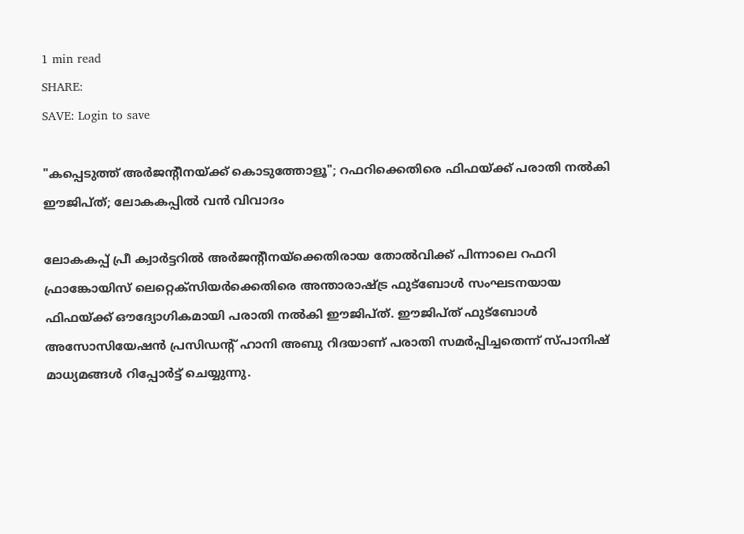1 min read
SHARE:
SAVE: Login to save

"കപ്പെടുത്ത് അർജന്റീനയ്ക്ക് കൊടുത്തോളൂ"; റഫറിക്കെതിരെ ഫിഫയ്ക്ക് പരാതി നൽകി ഈജിപ്ത്; ലോകകപ്പിൽ വൻ വിവാദം

ലോകകപ്പ് പ്രീ ക്വാർട്ടറിൽ അർജന്റീനയ്‌ക്കെതിരായ തോൽവിക്ക് പിന്നാലെ റഫറി ഫ്രാങ്കോയിസ് ലെറ്റെക്‌സിയർക്കെതിരെ അന്താരാഷ്ട്ര ഫുട്ബോൾ സംഘടനയായ ഫിഫയ്ക്ക്‌ ഔദ്യോഗികമായി പരാതി നൽകി ഈജിപ്ത്. ഈജിപ്ത് ഫുട്‌ബോൾ അസോസിയേഷൻ പ്രസിഡന്റ് ഹാനി അബു റിദയാണ് പരാതി സമർപ്പിച്ചതെന്ന് സ്പാനിഷ് മാധ്യമങ്ങൾ റിപ്പോർട്ട് ചെയ്യുന്നു.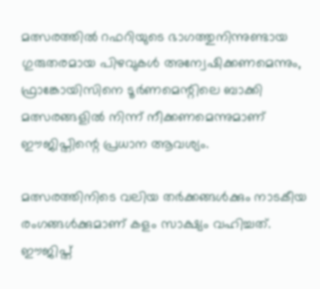മത്സരത്തിൽ റഫറിയുടെ ഭാഗത്തുനിന്നുണ്ടായ ഗുരുതരമായ പിഴവുകൾ അന്വേഷിക്കണമെന്നും, ഫ്രാങ്കോയിസിനെ ടൂർണമെന്റിലെ ബാക്കി മത്സരങ്ങളിൽ നിന്ന് നീക്കണമെന്നുമാണ് ഈജിപ്തിന്റെ പ്രധാന ആവശ്യം.

മത്സരത്തിനിടെ വലിയ തർക്കങ്ങൾക്കും നാടകീയ രംഗങ്ങൾക്കുമാണ് കളം സാക്ഷ്യം വഹിച്ചത്. ഈജിപ്ത്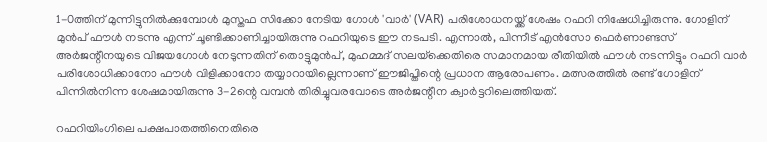1-0ത്തിന് മുന്നിട്ടുനിൽക്കുമ്പോൾ മുസ്തഫ സിക്കോ നേടിയ ഗോൾ 'വാർ' (VAR) പരിശോധനയ്ക്ക് ശേഷം റഫറി നിഷേധിച്ചിരുന്നു. ഗോളിന് മുൻപ് ഫൗൾ നടന്നു എന്ന് ചൂണ്ടിക്കാണിച്ചായിരുന്നു റഫറിയുടെ ഈ നടപടി. എന്നാൽ, പിന്നീട് എൻസോ ഫെർണാണ്ടസ് അർജന്റീനയുടെ വിജയഗോൾ നേടുന്നതിന് തൊട്ടുമുൻപ്, മുഹമ്മദ് സലയ്‌ക്കെതിരെ സമാനമായ രീതിയിൽ ഫൗൾ നടന്നിട്ടും റഫറി വാർ പരിശോധിക്കാനോ ഫൗൾ വിളിക്കാനോ തയ്യാറായില്ലെന്നാണ് ഈജിപ്തിന്റെ പ്രധാന ആരോപണം. മത്സരത്തിൽ രണ്ട് ഗോളിന് പിന്നിൽനിന്ന ശേഷമായിരുന്നു 3-2ന്റെ വമ്പൻ തിരിച്ചുവരവോടെ അർജന്റീന ക്വാർട്ടറിലെത്തിയത്.

റഫറിയിംഗിലെ പക്ഷപാതത്തിനെതിരെ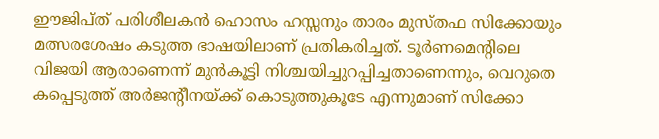ഈജിപ്ത് പരിശീലകൻ ഹൊസം ഹസ്സനും താരം മുസ്തഫ സിക്കോയും മത്സരശേഷം കടുത്ത ഭാഷയിലാണ് പ്രതികരിച്ചത്. ടൂർണമെന്റിലെ വിജയി ആരാണെന്ന് മുൻകൂട്ടി നിശ്ചയിച്ചുറപ്പിച്ചതാണെന്നും, വെറുതെ കപ്പെടുത്ത് അർജന്റീനയ്ക്ക് കൊടുത്തുകൂടേ എന്നുമാണ് സിക്കോ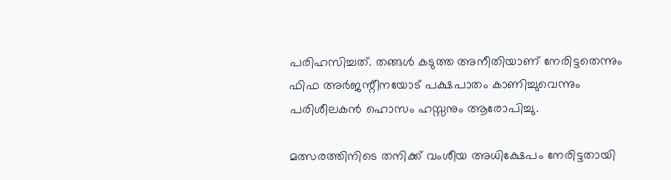പരിഹസിച്ചത്. തങ്ങൾ കടുത്ത അനീതിയാണ് നേരിട്ടതെന്നും ഫിഫ അർജന്റീനയോട് പക്ഷപാതം കാണിച്ചുവെന്നും പരിശീലകൻ ഹൊസം ഹസ്സനും ആരോപിച്ചു.

മത്സരത്തിനിടെ തനിക്ക് വംശീയ അധിക്ഷേപം നേരിട്ടതായി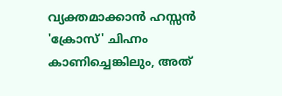വ്യക്തമാക്കാൻ ഹസ്സൻ 'ക്രോസ്' ചിഹ്നം കാണിച്ചെങ്കിലും, അത്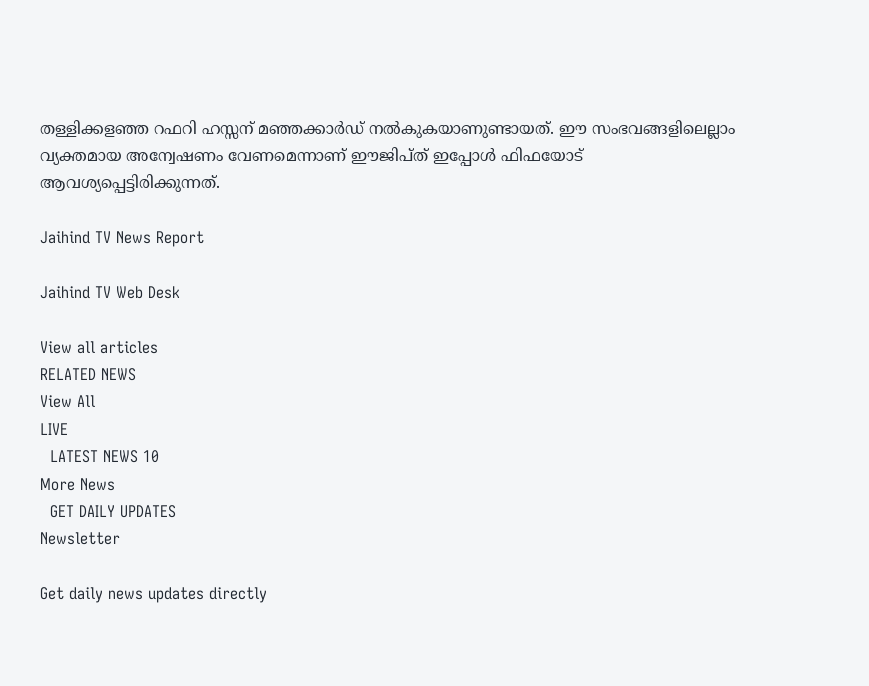തള്ളിക്കളഞ്ഞ റഫറി ഹസ്സന് മഞ്ഞക്കാർഡ് നൽകുകയാണുണ്ടായത്. ഈ സംഭവങ്ങളിലെല്ലാം വ്യക്തമായ അന്വേഷണം വേണമെന്നാണ് ഈജിപ്ത് ഇപ്പോൾ ഫിഫയോട് ആവശ്യപ്പെട്ടിരിക്കുന്നത്.

Jaihind TV News Report

Jaihind TV Web Desk

View all articles
RELATED NEWS
View All
LIVE
  LATEST NEWS 10
More News
  GET DAILY UPDATES
Newsletter

Get daily news updates directly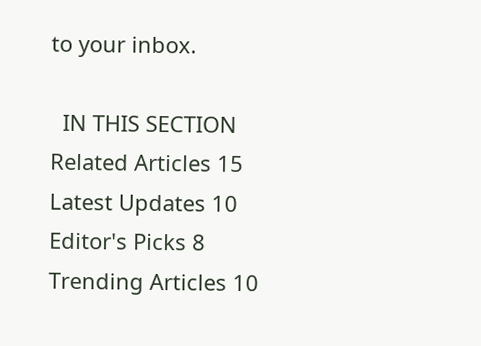to your inbox.

  IN THIS SECTION
Related Articles 15
Latest Updates 10
Editor's Picks 8
Trending Articles 10